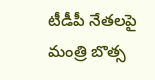టీడీపీ నేతలపై మంత్రి బొత్స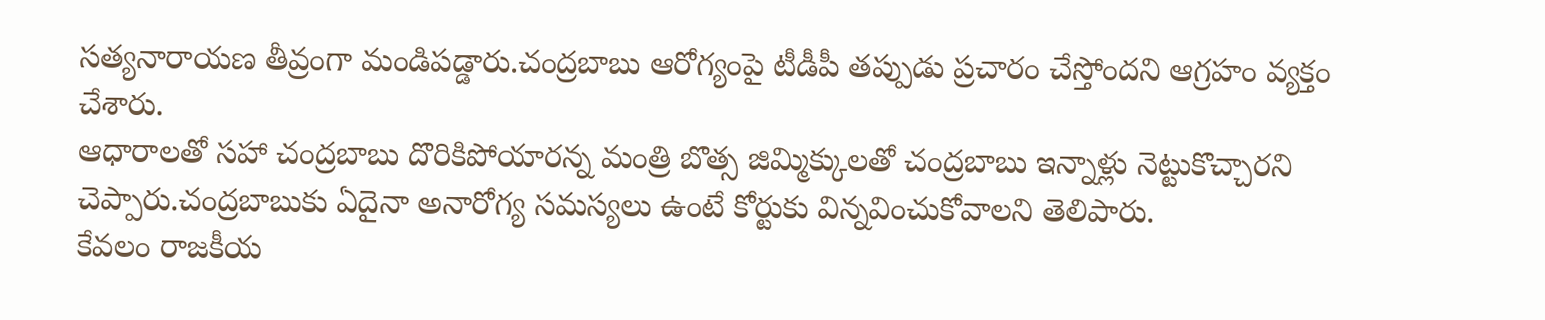సత్యనారాయణ తీవ్రంగా మండిపడ్డారు.చంద్రబాబు ఆరోగ్యంపై టీడీపీ తప్పుడు ప్రచారం చేస్తోందని ఆగ్రహం వ్యక్తం చేశారు.
ఆధారాలతో సహా చంద్రబాబు దొరికిపోయారన్న మంత్రి బొత్స జిమ్మిక్కులతో చంద్రబాబు ఇన్నాళ్లు నెట్టుకొచ్చారని చెప్పారు.చంద్రబాబుకు ఏదైనా అనారోగ్య సమస్యలు ఉంటే కోర్టుకు విన్నవించుకోవాలని తెలిపారు.
కేవలం రాజకీయ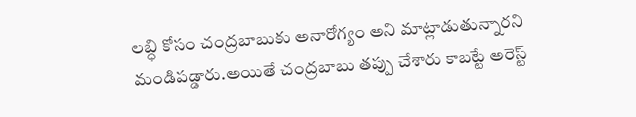లబ్ధి కోసం చంద్రబాబుకు అనారోగ్యం అని మాట్లాడుతున్నారని మండిపడ్డారు.అయితే చంద్రబాబు తప్పు చేశారు కాబట్టే అరెస్ట్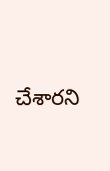చేశారని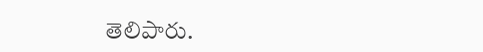తెలిపారు.